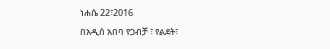ነሐሴ 22፣2016
በአዲሰ አበባ የጋብቻ ፣ የልደት፣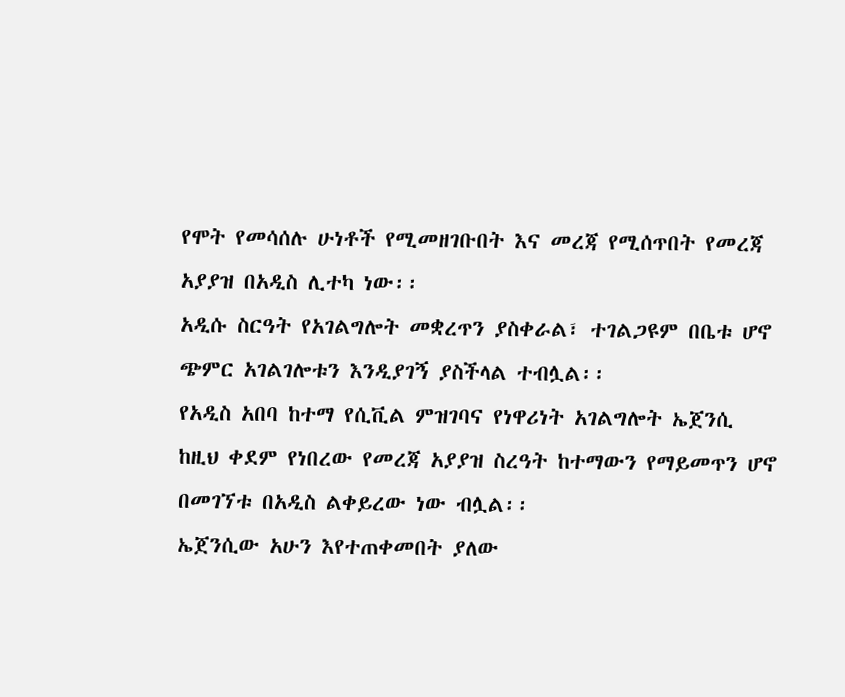የሞት የመሳሰሉ ሁነቶች የሚመዘገቡበት እና መረጃ የሚሰጥበት የመረጃ አያያዝ በአዲስ ሊተካ ነው፡፡
አዲሱ ስርዓት የአገልግሎት መቋረጥን ያስቀራል፣ ተገልጋዩም በቤቱ ሆኖ ጭምር አገልገሎቱን እንዲያገኝ ያስችላል ተብሏል፡፡
የአዲስ አበባ ከተማ የሲቪል ምዝገባና የነዋሪነት አገልግሎት ኤጀንሲ ከዚህ ቀደም የነበረው የመረጃ አያያዝ ስረዓት ከተማውን የማይመጥን ሆኖ በመገኘቱ በአዲስ ልቀይረው ነው ብሏል፡፡
ኤጀንሲው አሁን እየተጠቀመበት ያለው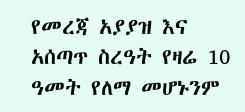የመረጃ አያያዝ እና አሰጣጥ ስረዓት የዛሬ 10 ዓመት የለማ መሆኑንም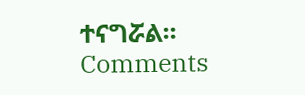ተናግሯል፡፡
Comments